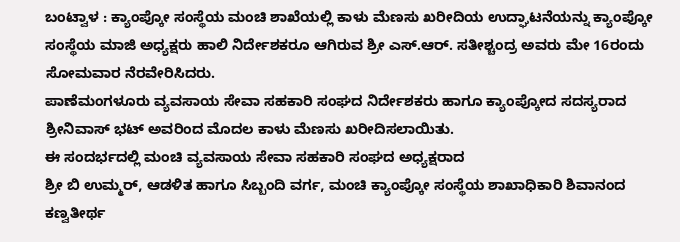ಬಂಟ್ವಾಳ : ಕ್ಯಾಂಪ್ಕೋ ಸಂಸ್ಥೆಯ ಮಂಚಿ ಶಾಖೆಯಲ್ಲಿ ಕಾಳು ಮೆಣಸು ಖರೀದಿಯ ಉದ್ಘಾಟನೆಯನ್ನು ಕ್ಯಾಂಪ್ಕೋ ಸಂಸ್ಥೆಯ ಮಾಜಿ ಅಧ್ಯಕ್ಷರು ಹಾಲಿ ನಿರ್ದೇಶಕರೂ ಆಗಿರುವ ಶ್ರೀ ಎಸ್.ಆರ್. ಸತೀಶ್ಚಂದ್ರ ಅವರು ಮೇ 16ರಂದು ಸೋಮವಾರ ನೆರವೇರಿಸಿದರು.
ಪಾಣೆಮಂಗಳೂರು ವ್ಯವಸಾಯ ಸೇವಾ ಸಹಕಾರಿ ಸಂಘದ ನಿರ್ದೇಶಕರು ಹಾಗೂ ಕ್ಯಾಂಪ್ಕೋದ ಸದಸ್ಯರಾದ ಶ್ರೀನಿವಾಸ್ ಭಟ್ ಅವರಿಂದ ಮೊದಲ ಕಾಳು ಮೆಣಸು ಖರೀದಿಸಲಾಯಿತು.
ಈ ಸಂದರ್ಭದಲ್ಲಿ ಮಂಚಿ ವ್ಯವಸಾಯ ಸೇವಾ ಸಹಕಾರಿ ಸಂಘದ ಅಧ್ಯಕ್ಷರಾದ
ಶ್ರೀ ಬಿ ಉಮ್ಮರ್, ಆಡಳಿತ ಹಾಗೂ ಸಿಬ್ಬಂದಿ ವರ್ಗ, ಮಂಚಿ ಕ್ಯಾಂಪ್ಕೋ ಸಂಸ್ಥೆಯ ಶಾಖಾಧಿಕಾರಿ ಶಿವಾನಂದ ಕಣ್ವತೀರ್ಥ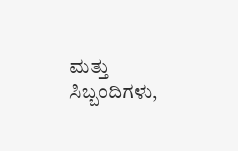ಮತ್ತು ಸಿಬ್ಬಂದಿಗಳು,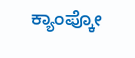ಕ್ಯಾಂಪ್ಕೋ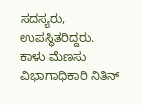ಸದಸ್ಯರು, ಉಪಸ್ಥಿತರಿದ್ದರು.
ಕಾಳು ಮೆಣಸು ವಿಭಾಗಾಧಿಕಾರಿ ನಿತಿನ್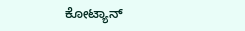ಕೋಟ್ಯಾನ್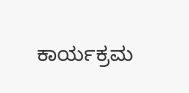ಕಾರ್ಯಕ್ರಮ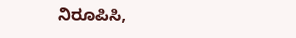ನಿರೂಪಿಸಿ,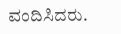ವಂದಿಸಿದರು.